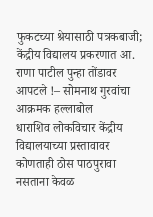फुकटच्या श्रेयासाठी पत्रकबाजी; केंद्रीय विद्यालय प्रकरणात आ. राणा पाटील पुन्हा तोंडावर आपटले !– सोमनाथ गुरवांचा आक्रमक हल्लाबोल
धाराशिव लोकविचार केंद्रीय विद्यालयाच्या प्रस्तावावर कोणताही ठोस पाठपुरावा नसताना केवळ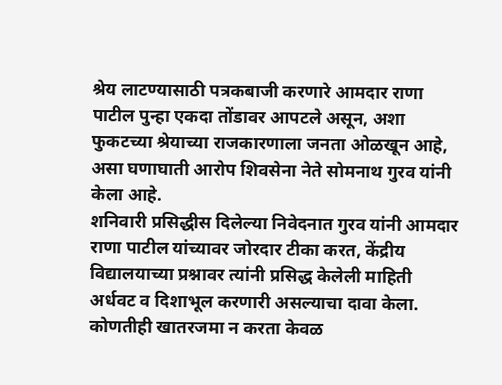श्रेय लाटण्यासाठी पत्रकबाजी करणारे आमदार राणा पाटील पुन्हा एकदा तोंडावर आपटले असून, अशा फुकटच्या श्रेयाच्या राजकारणाला जनता ओळखून आहे, असा घणाघाती आरोप शिवसेना नेते सोमनाथ गुरव यांनी केला आहे.
शनिवारी प्रसिद्धीस दिलेल्या निवेदनात गुरव यांनी आमदार राणा पाटील यांच्यावर जोरदार टीका करत, केंद्रीय विद्यालयाच्या प्रश्नावर त्यांनी प्रसिद्ध केलेली माहिती अर्धवट व दिशाभूल करणारी असल्याचा दावा केला.
कोणतीही खातरजमा न करता केवळ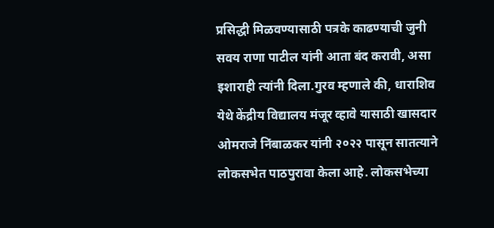प्रसिद्धी मिळवण्यासाठी पत्रके काढण्याची जुनी सवय राणा पाटील यांनी आता बंद करावी, असा इशाराही त्यांनी दिला.गुरव म्हणाले की, धाराशिव येथे केंद्रीय विद्यालय मंजूर व्हावे यासाठी खासदार ओमराजे निंबाळकर यांनी २०२२ पासून सातत्याने लोकसभेत पाठपुरावा केला आहे. लोकसभेच्या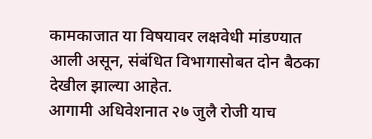कामकाजात या विषयावर लक्षवेधी मांडण्यात आली असून, संबंधित विभागासोबत दोन बैठका देखील झाल्या आहेत.
आगामी अधिवेशनात २७ जुलै रोजी याच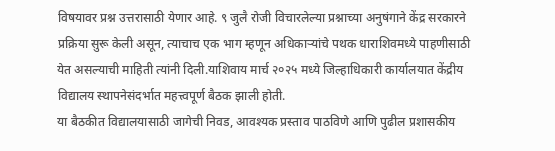विषयावर प्रश्न उत्तरासाठी येणार आहे. ९ जुलै रोजी विचारलेल्या प्रश्नाच्या अनुषंगाने केंद्र सरकारने प्रक्रिया सुरू केली असून, त्याचाच एक भाग म्हणून अधिकाऱ्यांचे पथक धाराशिवमध्ये पाहणीसाठी येत असल्याची माहिती त्यांनी दिली.याशिवाय मार्च २०२५ मध्ये जिल्हाधिकारी कार्यालयात केंद्रीय विद्यालय स्थापनेसंदर्भात महत्त्वपूर्ण बैठक झाली होती.
या बैठकीत विद्यालयासाठी जागेची निवड, आवश्यक प्रस्ताव पाठविणे आणि पुढील प्रशासकीय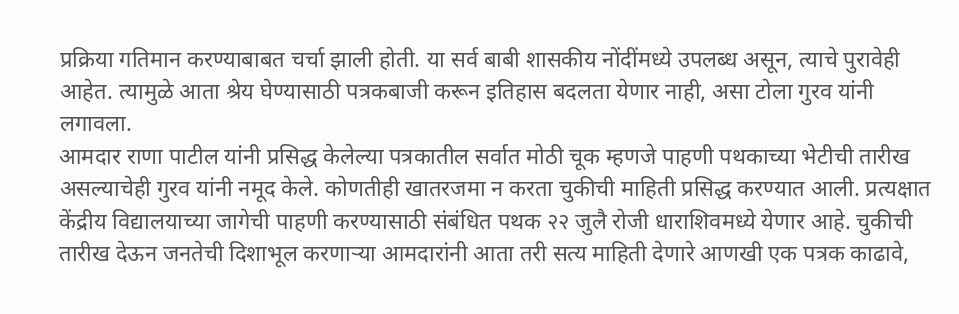प्रक्रिया गतिमान करण्याबाबत चर्चा झाली होती. या सर्व बाबी शासकीय नोंदींमध्ये उपलब्ध असून, त्याचे पुरावेही आहेत. त्यामुळे आता श्रेय घेण्यासाठी पत्रकबाजी करून इतिहास बदलता येणार नाही, असा टोला गुरव यांनी लगावला.
आमदार राणा पाटील यांनी प्रसिद्ध केलेल्या पत्रकातील सर्वात मोठी चूक म्हणजे पाहणी पथकाच्या भेटीची तारीख असल्याचेही गुरव यांनी नमूद केले. कोणतीही खातरजमा न करता चुकीची माहिती प्रसिद्ध करण्यात आली. प्रत्यक्षात केंद्रीय विद्यालयाच्या जागेची पाहणी करण्यासाठी संबंधित पथक २२ जुलै रोजी धाराशिवमध्ये येणार आहे. चुकीची तारीख देऊन जनतेची दिशाभूल करणाऱ्या आमदारांनी आता तरी सत्य माहिती देणारे आणखी एक पत्रक काढावे,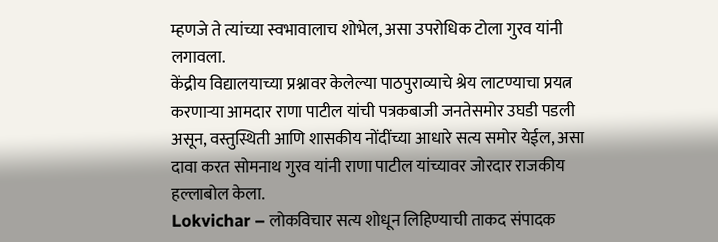म्हणजे ते त्यांच्या स्वभावालाच शोभेल, असा उपरोधिक टोला गुरव यांनी लगावला.
केंद्रीय विद्यालयाच्या प्रश्नावर केलेल्या पाठपुराव्याचे श्रेय लाटण्याचा प्रयत्न करणाऱ्या आमदार राणा पाटील यांची पत्रकबाजी जनतेसमोर उघडी पडली असून, वस्तुस्थिती आणि शासकीय नोंदींच्या आधारे सत्य समोर येईल, असा दावा करत सोमनाथ गुरव यांनी राणा पाटील यांच्यावर जोरदार राजकीय हल्लाबोल केला.
Lokvichar – लोकविचार सत्य शोधून लिहिण्याची ताकद संपादक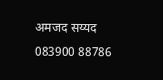अमजद सय्यद 083900 88786